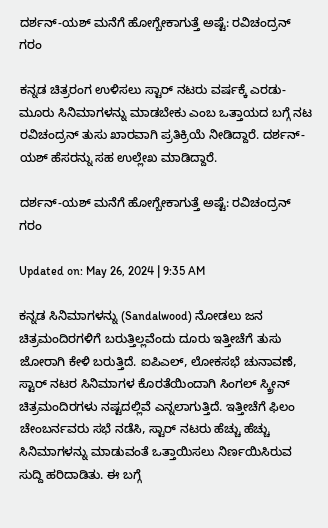ದರ್ಶನ್-ಯಶ್ ಮನೆಗೆ ಹೋಗ್ಬೇಕಾಗುತ್ತೆ ಅಷ್ಟೆ: ರವಿಚಂದ್ರನ್ ಗರಂ

ಕನ್ನಡ ಚಿತ್ರರಂಗ ಉಳಿಸಲು ಸ್ಟಾರ್ ನಟರು ವರ್ಷಕ್ಕೆ ಎರಡು-ಮೂರು ಸಿನಿಮಾಗಳನ್ನು ಮಾಡಬೇಕು ಎಂಬ ಒತ್ತಾಯದ ಬಗ್ಗೆ ನಟ ರವಿಚಂದ್ರನ್ ತುಸು ಖಾರವಾಗಿ ಪ್ರತಿಕ್ರಿಯೆ ನೀಡಿದ್ದಾರೆ. ದರ್ಶನ್-ಯಶ್ ಹೆಸರನ್ನು ಸಹ ಉಲ್ಲೇಖ ಮಾಡಿದ್ದಾರೆ.

ದರ್ಶನ್-ಯಶ್ ಮನೆಗೆ ಹೋಗ್ಬೇಕಾಗುತ್ತೆ ಅಷ್ಟೆ: ರವಿಚಂದ್ರನ್ ಗರಂ

Updated on: May 26, 2024 | 9:35 AM

ಕನ್ನಡ ಸಿನಿಮಾಗಳನ್ನು (Sandalwood) ನೋಡಲು ಜನ ಚಿತ್ರಮಂದಿರಗಳಿಗೆ ಬರುತ್ತಿಲ್ಲವೆಂದು ದೂರು ಇತ್ತೀಚೆಗೆ ತುಸು ಜೋರಾಗಿ ಕೇಳಿ ಬರುತ್ತಿದೆ. ಐಪಿಎಲ್, ಲೋಕಸಭೆ ಚುನಾವಣೆ, ಸ್ಟಾರ್ ನಟರ ಸಿನಿಮಾಗಳ ಕೊರತೆಯಿಂದಾಗಿ ಸಿಂಗಲ್ ಸ್ಕ್ರೀನ್ ಚಿತ್ರಮಂದಿರಗಳು ನಷ್ಟದಲ್ಲಿವೆ ಎನ್ನಲಾಗುತ್ತಿದೆ. ಇತ್ತೀಚೆಗೆ ಫಿಲಂ ಚೇಂಬರ್ನವರು ಸಭೆ ನಡೆಸಿ, ಸ್ಟಾರ್ ನಟರು ಹೆಚ್ಚು ಹೆಚ್ಚು ಸಿನಿಮಾಗಳನ್ನು ಮಾಡುವಂತೆ ಒತ್ತಾಯಿಸಲು ನಿರ್ಣಯಿಸಿರುವ ಸುದ್ದಿ ಹರಿದಾಡಿತು. ಈ ಬಗ್ಗೆ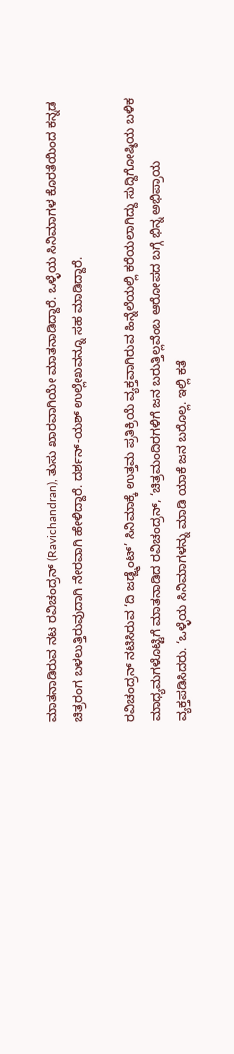ಮಾತನಾಡಿರುವ ನಟ ರವಿಚಂದ್ರನ್ (Ravichandran), ತುಸು ಖಾರವಾಗಿಯೇ ಮಾತನಾಡಿದ್ದಾರೆ. ಒಳ್ಳೆಯ ಸಿನಿಮಾಗಳ ಕೊರತೆಯಿಂದ ಕನ್ನಡ ಚಿತ್ರರಂಗ ಬಳಲುತ್ತಿರುವುದಾಗಿ ನೇರವಾಗಿ ಹೇಳಿದ್ದಾರೆ. ದರ್ಶನ್-ಯಶ್ ಉಲ್ಲೇಖವನ್ನೂ ಸಹ ಮಾಡಿದ್ದಾರೆ.

ರವಿಚಂದ್ರನ್ ನಟಿಸಿರುವ ‘ದಿ ಜಡ್ಜ್ಮೆಂಟ್’ ಸಿನಿಮಾಕ್ಕೆ ಉತ್ತಮ ಪ್ರತಿಕ್ರಿಯೆ ವ್ಯಕ್ತವಾಗಿರುವ ಹಿನ್ನೆಲೆಯಲ್ಲಿ ಕರೆಯಲಾಗಿದ್ದು ಸುದ್ದಿಗೋಷ್ಠಿಯ ಬಳಿಕ ಮಾಧ್ಯಮಗಳೊಟ್ಟಿಗೆ ಮಾತನಾಡಿದ ರವಿಚಂದ್ರನ್, ‘ಚಿತ್ರಮಂದಿರಗಳಿಗೆ ಜನ ಬರುತ್ತಿಲ್ಲವೆಂಬ ಆರೋಪದ ಬಗ್ಗೆ ಭಿನ್ನ ಅಭಿಪ್ರಾಯ ವ್ಯಕ್ತಪಡಿಸಿದರು. ‘ಒಳ್ಳೆಯ ಸಿನಿಮಾಗಳನ್ನು ಮಾಡಿ ಯಾಕೆ ಜನ ಬರೊಲ್ಲ. ಇಲ್ಲಿ ಕತೆ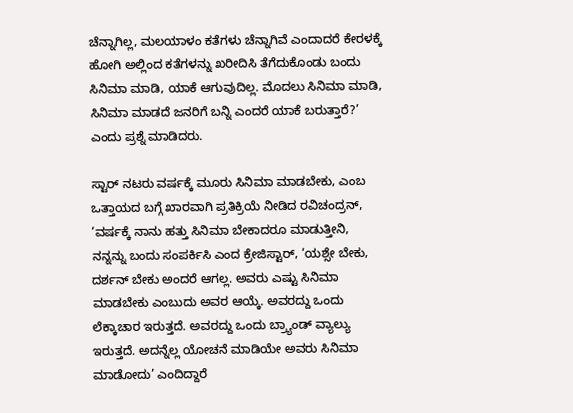ಚೆನ್ನಾಗಿಲ್ಲ, ಮಲಯಾಳಂ ಕತೆಗಳು ಚೆನ್ನಾಗಿವೆ ಎಂದಾದರೆ ಕೇರಳಕ್ಕೆ ಹೋಗಿ ಅಲ್ಲಿಂದ ಕತೆಗಳನ್ನು ಖರೀದಿಸಿ ತೆಗೆದುಕೊಂಡು ಬಂದು ಸಿನಿಮಾ ಮಾಡಿ, ಯಾಕೆ ಆಗುವುದಿಲ್ಲ. ಮೊದಲು ಸಿನಿಮಾ ಮಾಡಿ, ಸಿನಿಮಾ ಮಾಡದೆ ಜನರಿಗೆ ಬನ್ನಿ ಎಂದರೆ ಯಾಕೆ ಬರುತ್ತಾರೆ?’ ಎಂದು ಪ್ರಶ್ನೆ ಮಾಡಿದರು.

ಸ್ಟಾರ್ ನಟರು ವರ್ಷಕ್ಕೆ ಮೂರು ಸಿನಿಮಾ ಮಾಡಬೇಕು, ಎಂಬ ಒತ್ತಾಯದ ಬಗ್ಗೆ ಖಾರವಾಗಿ ಪ್ರತಿಕ್ರಿಯೆ ನೀಡಿದ ರವಿಚಂದ್ರನ್, ‘ವರ್ಷಕ್ಕೆ ನಾನು ಹತ್ತು ಸಿನಿಮಾ ಬೇಕಾದರೂ ಮಾಡುತ್ತೀನಿ, ನನ್ನನ್ನು ಬಂದು ಸಂಪರ್ಕಿಸಿ ಎಂದ ಕ್ರೇಜಿಸ್ಟಾರ್, ‘ಯಶ್ಸೇ ಬೇಕು, ದರ್ಶನ್ ಬೇಕು ಅಂದರೆ ಆಗಲ್ಲ. ಅವರು ಎಷ್ಟು ಸಿನಿಮಾ ಮಾಡಬೇಕು ಎಂಬುದು ಅವರ ಆಯ್ಕೆ. ಅವರದ್ದು ಒಂದು ಲೆಕ್ಕಾಚಾರ ಇರುತ್ತದೆ. ಅವರದ್ದು ಒಂದು ಬ್ರ್ಯಾಂಡ್ ವ್ಯಾಲ್ಯು ಇರುತ್ತದೆ. ಅದನ್ನೆಲ್ಲ ಯೋಚನೆ ಮಾಡಿಯೇ ಅವರು ಸಿನಿಮಾ ಮಾಡೋದು’ ಎಂದಿದ್ದಾರೆ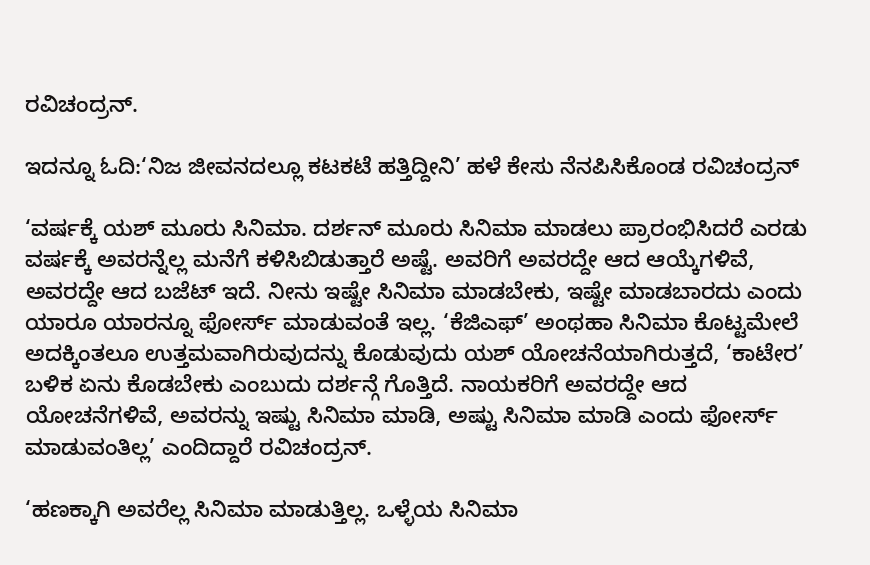ರವಿಚಂದ್ರನ್.

ಇದನ್ನೂ ಓದಿ:‘ನಿಜ ಜೀವನದಲ್ಲೂ ಕಟಕಟೆ ಹತ್ತಿದ್ದೀನಿ’ ಹಳೆ ಕೇಸು ನೆನಪಿಸಿಕೊಂಡ ರವಿಚಂದ್ರನ್

‘ವರ್ಷಕ್ಕೆ ಯಶ್ ಮೂರು ಸಿನಿಮಾ. ದರ್ಶನ್ ಮೂರು ಸಿನಿಮಾ ಮಾಡಲು ಪ್ರಾರಂಭಿಸಿದರೆ ಎರಡು ವರ್ಷಕ್ಕೆ ಅವರನ್ನೆಲ್ಲ ಮನೆಗೆ ಕಳಿಸಿಬಿಡುತ್ತಾರೆ ಅಷ್ಟೆ. ಅವರಿಗೆ ಅವರದ್ದೇ ಆದ ಆಯ್ಕೆಗಳಿವೆ, ಅವರದ್ದೇ ಆದ ಬಜೆಟ್ ಇದೆ. ನೀನು ಇಷ್ಟೇ ಸಿನಿಮಾ ಮಾಡಬೇಕು, ಇಷ್ಟೇ ಮಾಡಬಾರದು ಎಂದು ಯಾರೂ ಯಾರನ್ನೂ ಫೋರ್ಸ್ ಮಾಡುವಂತೆ ಇಲ್ಲ. ‘ಕೆಜಿಎಫ್’ ಅಂಥಹಾ ಸಿನಿಮಾ ಕೊಟ್ಟಮೇಲೆ ಅದಕ್ಕಿಂತಲೂ ಉತ್ತಮವಾಗಿರುವುದನ್ನು ಕೊಡುವುದು ಯಶ್ ಯೋಚನೆಯಾಗಿರುತ್ತದೆ, ‘ಕಾಟೇರ’ ಬಳಿಕ ಏನು ಕೊಡಬೇಕು ಎಂಬುದು ದರ್ಶನ್ಗೆ ಗೊತ್ತಿದೆ. ನಾಯಕರಿಗೆ ಅವರದ್ದೇ ಆದ ಯೋಚನೆಗಳಿವೆ, ಅವರನ್ನು ಇಷ್ಟು ಸಿನಿಮಾ ಮಾಡಿ, ಅಷ್ಟು ಸಿನಿಮಾ ಮಾಡಿ ಎಂದು ಫೋರ್ಸ್ ಮಾಡುವಂತಿಲ್ಲ’ ಎಂದಿದ್ದಾರೆ ರವಿಚಂದ್ರನ್.

‘ಹಣಕ್ಕಾಗಿ ಅವರೆಲ್ಲ ಸಿನಿಮಾ ಮಾಡುತ್ತಿಲ್ಲ. ಒಳ್ಳೆಯ ಸಿನಿಮಾ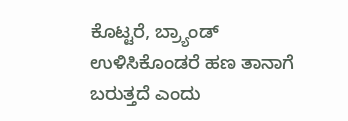ಕೊಟ್ಟರೆ, ಬ್ರ್ಯಾಂಡ್ ಉಳಿಸಿಕೊಂಡರೆ ಹಣ ತಾನಾಗೆ ಬರುತ್ತದೆ ಎಂದು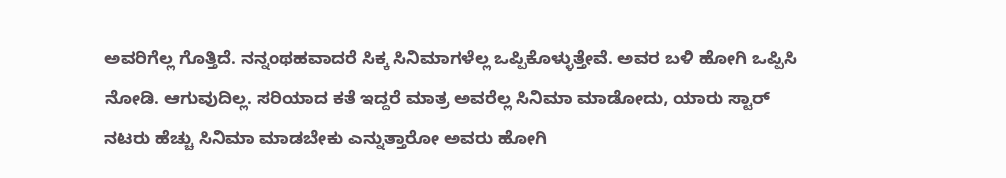ಅವರಿಗೆಲ್ಲ ಗೊತ್ತಿದೆ. ನನ್ನಂಥಹವಾದರೆ ಸಿಕ್ಕ ಸಿನಿಮಾಗಳೆಲ್ಲ ಒಪ್ಪಿಕೊಳ್ಳುತ್ತೇವೆ. ಅವರ ಬಳಿ ಹೋಗಿ ಒಪ್ಪಿಸಿ ನೋಡಿ. ಆಗುವುದಿಲ್ಲ. ಸರಿಯಾದ ಕತೆ ಇದ್ದರೆ ಮಾತ್ರ ಅವರೆಲ್ಲ ಸಿನಿಮಾ ಮಾಡೋದು, ಯಾರು ಸ್ಟಾರ್ ನಟರು ಹೆಚ್ಚು ಸಿನಿಮಾ ಮಾಡಬೇಕು ಎನ್ನುತ್ತಾರೋ ಅವರು ಹೋಗಿ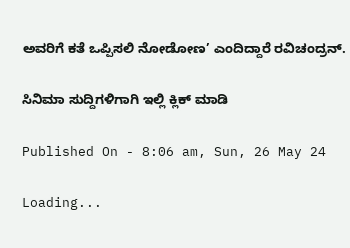ಅವರಿಗೆ ಕತೆ ಒಪ್ಪಿಸಲಿ ನೋಡೋಣ’ ಎಂದಿದ್ದಾರೆ ರವಿಚಂದ್ರನ್.

ಸಿನಿಮಾ ಸುದ್ದಿಗಳಿಗಾಗಿ ಇಲ್ಲಿ ಕ್ಲಿಕ್ ಮಾಡಿ

Published On - 8:06 am, Sun, 26 May 24

Loading...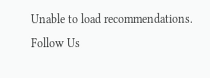Unable to load recommendations.
Follow Us